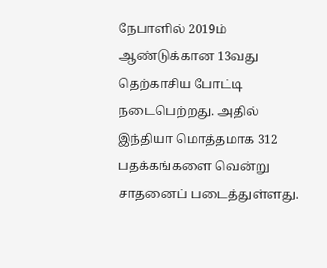நேபாளில் 2019ம் ஆண்டுக்கான 13வது தெற்காசிய போட்டி நடைபெற்றது. அதில் இந்தியா மொத்தமாக 312 பதக்கங்களை வென்று சாதனைப் படைத்துள்ளது.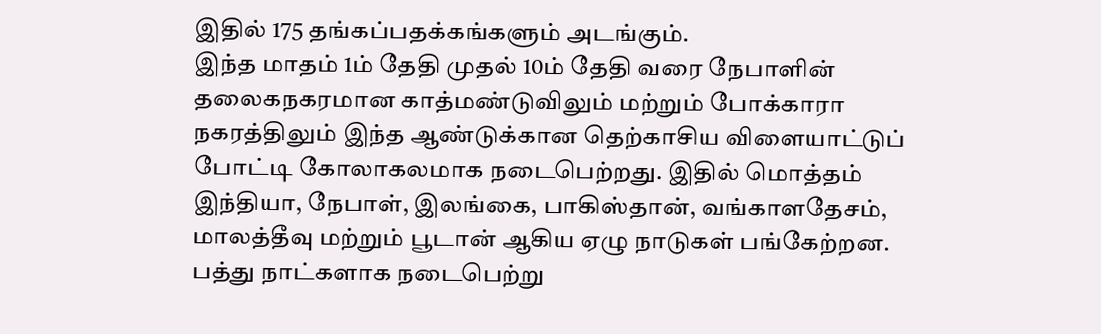இதில் 175 தங்கப்பதக்கங்களும் அடங்கும்.
இந்த மாதம் 1ம் தேதி முதல் 10ம் தேதி வரை நேபாளின் தலைகநகரமான காத்மண்டுவிலும் மற்றும் போக்காரா நகரத்திலும் இந்த ஆண்டுக்கான தெற்காசிய விளையாட்டுப் போட்டி கோலாகலமாக நடைபெற்றது. இதில் மொத்தம் இந்தியா, நேபாள், இலங்கை, பாகிஸ்தான், வங்காளதேசம், மாலத்தீவு மற்றும் பூடான் ஆகிய ஏழு நாடுகள் பங்கேற்றன. பத்து நாட்களாக நடைபெற்று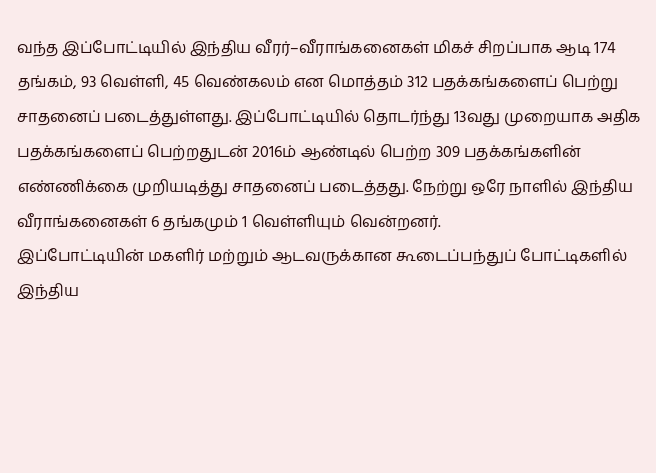வந்த இப்போட்டியில் இந்திய வீரர்–வீராங்கனைகள் மிகச் சிறப்பாக ஆடி 174 தங்கம், 93 வெள்ளி, 45 வெண்கலம் என மொத்தம் 312 பதக்கங்களைப் பெற்று சாதனைப் படைத்துள்ளது. இப்போட்டியில் தொடர்ந்து 13வது முறையாக அதிக பதக்கங்களைப் பெற்றதுடன் 2016ம் ஆண்டில் பெற்ற 309 பதக்கங்களின் எண்ணிக்கை முறியடித்து சாதனைப் படைத்தது. நேற்று ஒரே நாளில் இந்திய வீராங்கனைகள் 6 தங்கமும் 1 வெள்ளியும் வென்றனர்.
இப்போட்டியின் மகளிர் மற்றும் ஆடவருக்கான கூடைப்பந்துப் போட்டிகளில் இந்திய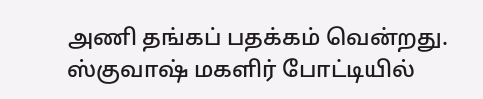அணி தங்கப் பதக்கம் வென்றது. ஸ்குவாஷ் மகளிர் போட்டியில்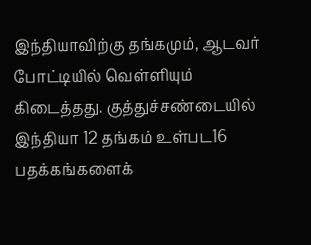இந்தியாவிற்கு தங்கமும், ஆடவர் போட்டியில் வெள்ளியும் கிடைத்தது. குத்துச்சண்டையில் இந்தியா 12 தங்கம் உள்பட16 பதக்கங்களைக்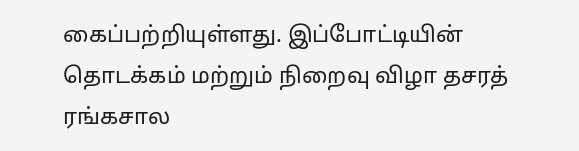கைப்பற்றியுள்ளது. இப்போட்டியின் தொடக்கம் மற்றும் நிறைவு விழா தசரத் ரங்கசால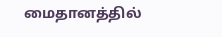மைதானத்தில்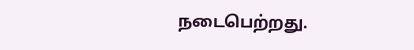நடைபெற்றது.